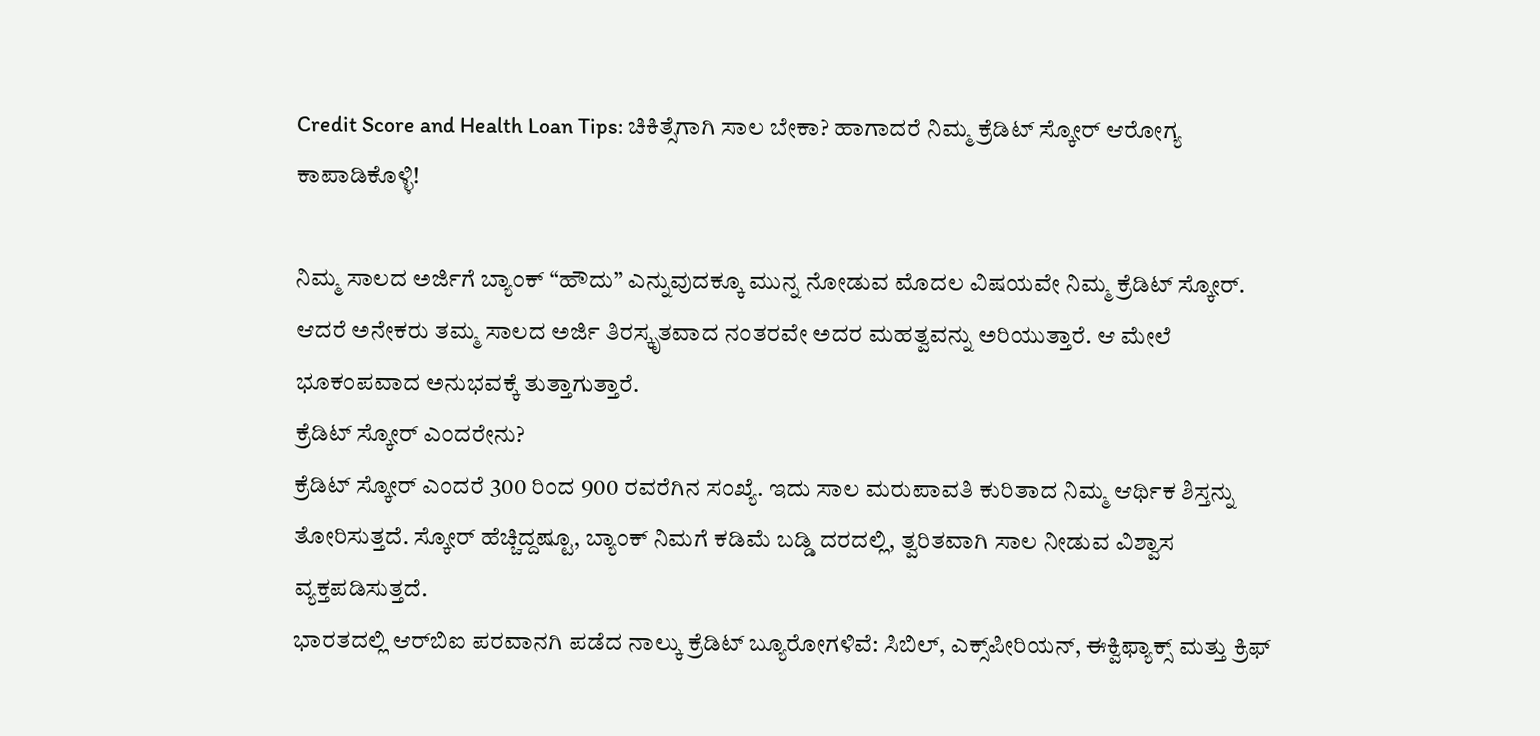Credit Score and Health Loan Tips: ಚಿಕಿತ್ಸೆಗಾಗಿ ಸಾಲ ಬೇಕಾ? ಹಾಗಾದರೆ ನಿಮ್ಮ ಕ್ರೆಡಿಟ್ ಸ್ಕೋರ್ ಆರೋಗ್ಯ ಕಾಪಾಡಿಕೊಳ್ಳಿ!

ನಿಮ್ಮ ಸಾಲದ ಅರ್ಜಿಗೆ ಬ್ಯಾಂಕ್ “ಹೌದು” ಎನ್ನುವುದಕ್ಕೂ ಮುನ್ನ ನೋಡುವ ಮೊದಲ ವಿಷಯವೇ ನಿಮ್ಮ ಕ್ರೆಡಿಟ್ ಸ್ಕೋರ್. ಆದರೆ ಅನೇಕರು ತಮ್ಮ ಸಾಲದ ಅರ್ಜಿ ತಿರಸ್ಕೃತವಾದ ನಂತರವೇ ಅದರ ಮಹತ್ವವನ್ನು ಅರಿಯುತ್ತಾರೆ. ಆ ಮೇಲೆ ಭೂಕಂಪವಾದ ಅನುಭವಕ್ಕೆ ತುತ್ತಾಗುತ್ತಾರೆ.
ಕ್ರೆಡಿಟ್ ಸ್ಕೋರ್ ಎಂದರೇನು?
ಕ್ರೆಡಿಟ್ ಸ್ಕೋರ್ ಎಂದರೆ 300 ರಿಂದ 900 ರವರೆಗಿನ ಸಂಖ್ಯೆ. ಇದು ಸಾಲ ಮರುಪಾವತಿ ಕುರಿತಾದ ನಿಮ್ಮ ಆರ್ಥಿಕ ಶಿಸ್ತನ್ನು ತೋರಿಸುತ್ತದೆ. ಸ್ಕೋರ್ ಹೆಚ್ಚಿದ್ದಷ್ಟೂ, ಬ್ಯಾಂಕ್ ನಿಮಗೆ ಕಡಿಮೆ ಬಡ್ಡಿ ದರದಲ್ಲಿ, ತ್ವರಿತವಾಗಿ ಸಾಲ ನೀಡುವ ವಿಶ್ವಾಸ ವ್ಯಕ್ತಪಡಿಸುತ್ತದೆ.
ಭಾರತದಲ್ಲಿ ಆರ್‌ಬಿಐ ಪರವಾನಗಿ ಪಡೆದ ನಾಲ್ಕು ಕ್ರೆಡಿಟ್ ಬ್ಯೂರೋಗಳಿವೆ: ಸಿಬಿಲ್‌, ಎಕ್ಸ್‌ಪೀರಿಯನ್, ಈಕ್ವಿಫ್ಯಾಕ್ಸ್ ಮತ್ತು ಕ್ರಿಫ್‌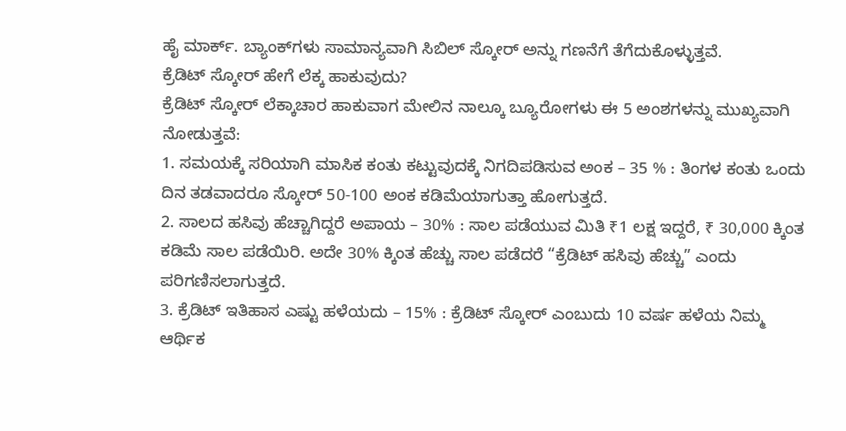ಹೈ ಮಾರ್ಕ್. ಬ್ಯಾಂಕ್‌ಗಳು ಸಾಮಾನ್ಯವಾಗಿ ಸಿಬಿಲ್‌ ಸ್ಕೋರ್ ಅನ್ನು ಗಣನೆಗೆ ತೆಗೆದುಕೊಳ್ಳುತ್ತವೆ.
ಕ್ರೆಡಿಟ್ ಸ್ಕೋರ್ ಹೇಗೆ ಲೆಕ್ಕ ಹಾಕುವುದು?
ಕ್ರೆಡಿಟ್ ಸ್ಕೋರ್ ಲೆಕ್ಕಾಚಾರ ಹಾಕುವಾಗ ಮೇಲಿನ ನಾಲ್ಕೂ ಬ್ಯೂರೋಗಳು ಈ 5 ಅಂಶಗಳನ್ನು ಮುಖ್ಯವಾಗಿ ನೋಡುತ್ತವೆ:
1. ಸಮಯಕ್ಕೆ ಸರಿಯಾಗಿ ಮಾಸಿಕ ಕಂತು ಕಟ್ಟುವುದಕ್ಕೆ ನಿಗದಿಪಡಿಸುವ ಅಂಕ – 35 % : ತಿಂಗಳ ಕಂತು ಒಂದು ದಿನ ತಡವಾದರೂ ಸ್ಕೋರ್ 50-100 ಅಂಕ ಕಡಿಮೆಯಾಗುತ್ತಾ ಹೋಗುತ್ತದೆ.
2. ಸಾಲದ ಹಸಿವು ಹೆಚ್ಚಾಗಿದ್ದರೆ ಅಪಾಯ – 30% : ಸಾಲ ಪಡೆಯುವ ಮಿತಿ ₹1 ಲಕ್ಷ ಇದ್ದರೆ, ₹ 30,000 ಕ್ಕಿಂತ ಕಡಿಮೆ ಸಾಲ ಪಡೆಯಿರಿ. ಅದೇ 30% ಕ್ಕಿಂತ ಹೆಚ್ಚು ಸಾಲ ಪಡೆದರೆ “ಕ್ರೆಡಿಟ್ ಹಸಿವು ಹೆಚ್ಚು” ಎಂದು ಪರಿಗಣಿಸಲಾಗುತ್ತದೆ.
3. ಕ್ರೆಡಿಟ್ ಇತಿಹಾಸ ಎಷ್ಟು ಹಳೆಯದು – 15% : ಕ್ರೆಡಿಟ್ ಸ್ಕೋರ್ ಎಂಬುದು 10 ವರ್ಷ ಹಳೆಯ ನಿಮ್ಮ ಆರ್ಥಿಕ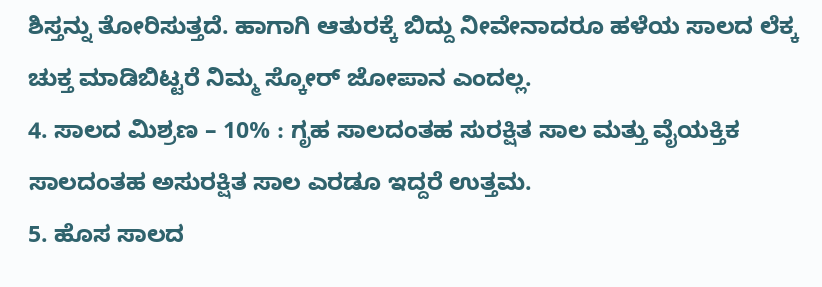ಶಿಸ್ತನ್ನು ತೋರಿಸುತ್ತದೆ. ಹಾಗಾಗಿ ಆತುರಕ್ಕೆ ಬಿದ್ದು ನೀವೇನಾದರೂ ಹಳೆಯ ಸಾಲದ ಲೆಕ್ಕ ಚುಕ್ತ ಮಾಡಿಬಿಟ್ಟರೆ ನಿಮ್ಮ ಸ್ಕೋರ್‌ ಜೋಪಾನ ಎಂದಲ್ಲ.
4. ಸಾಲದ ಮಿಶ್ರಣ – 10% : ಗೃಹ ಸಾಲದಂತಹ ಸುರಕ್ಷಿತ ಸಾಲ ಮತ್ತು ವೈಯಕ್ತಿಕ ಸಾಲದಂತಹ ಅಸುರಕ್ಷಿತ ಸಾಲ ಎರಡೂ ಇದ್ದರೆ ಉತ್ತಮ.
5. ಹೊಸ ಸಾಲದ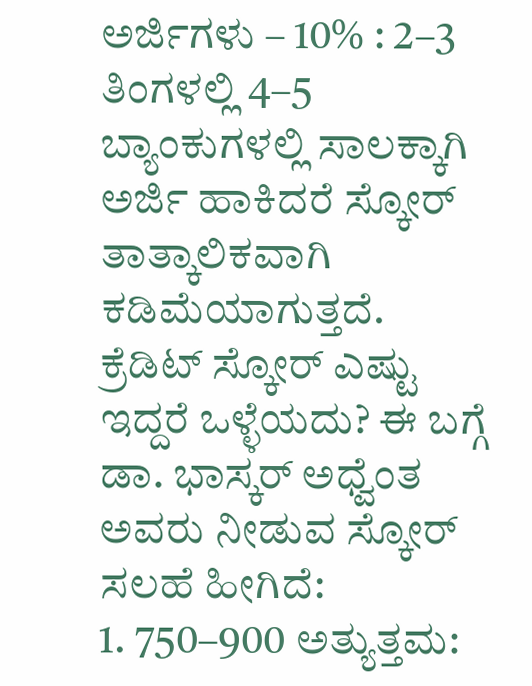ಅರ್ಜಿಗಳು – 10% : 2–3 ತಿಂಗಳಲ್ಲಿ 4–5 ಬ್ಯಾಂಕುಗಳಲ್ಲಿ ಸಾಲಕ್ಕಾಗಿ ಅರ್ಜಿ ಹಾಕಿದರೆ ಸ್ಕೋರ್ ತಾತ್ಕಾಲಿಕವಾಗಿ ಕಡಿಮೆಯಾಗುತ್ತದೆ.
ಕ್ರೆಡಿಟ್ ಸ್ಕೋರ್ ಎಷ್ಟು ಇದ್ದರೆ ಒಳ್ಳೆಯದು? ಈ ಬಗ್ಗೆ ಡಾ. ಭಾಸ್ಕರ್‌ ಅಧ್ವೆಂತ ಅವರು ನೀಡುವ ಸ್ಕೋರ್‌ ಸಲಹೆ ಹೀಗಿದೆ:
1. 750–900 ಅತ್ಯುತ್ತಮ: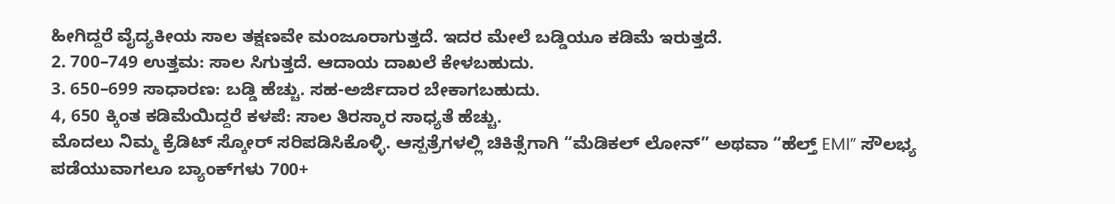ಹೀಗಿದ್ದರೆ ವೈದ್ಯಕೀಯ ಸಾಲ ತಕ್ಷಣವೇ ಮಂಜೂರಾಗುತ್ತದೆ. ಇದರ ಮೇಲೆ ಬಡ್ಡಿಯೂ ಕಡಿಮೆ ಇರುತ್ತದೆ.
2. 700–749 ಉತ್ತಮ: ಸಾಲ ಸಿಗುತ್ತದೆ. ಆದಾಯ ದಾಖಲೆ ಕೇಳಬಹುದು.
3. 650–699 ಸಾಧಾರಣ: ಬಡ್ಡಿ ಹೆಚ್ಚು. ಸಹ-ಅರ್ಜಿದಾರ ಬೇಕಾಗಬಹುದು.
4, 650 ಕ್ಕಿಂತ ಕಡಿಮೆಯಿದ್ದರೆ ಕಳಪೆ: ಸಾಲ ತಿರಸ್ಕಾರ ಸಾಧ್ಯತೆ ಹೆಚ್ಚು.
ಮೊದಲು ನಿಮ್ಮ ಕ್ರೆಡಿಟ್ ಸ್ಕೋರ್ ಸರಿಪಡಿಸಿಕೊಳ್ಳಿ. ಆಸ್ಪತ್ರೆಗಳಲ್ಲಿ ಚಿಕಿತ್ಸೆಗಾಗಿ “ಮೆಡಿಕಲ್ ಲೋನ್” ಅಥವಾ “ಹೆಲ್ತ್ EMI” ಸೌಲಭ್ಯ ಪಡೆಯುವಾಗಲೂ ಬ್ಯಾಂಕ್‌ಗಳು 700+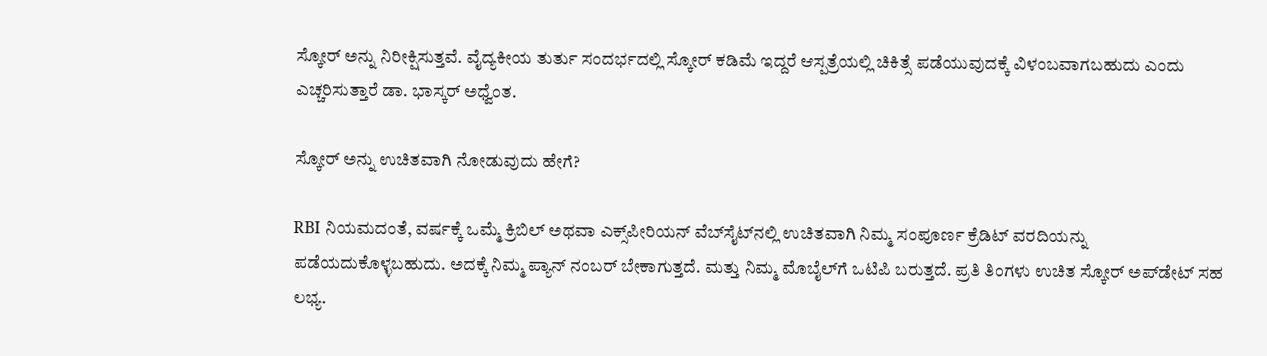ಸ್ಕೋರ್‌ ಅನ್ನು ನಿರೀಕ್ಷಿಸುತ್ತವೆ. ವೈದ್ಯಕೀಯ ತುರ್ತು ಸಂದರ್ಭದಲ್ಲಿ ಸ್ಕೋರ್ ಕಡಿಮೆ ಇದ್ದರೆ ಆಸ್ಪತ್ರೆಯಲ್ಲಿ ಚಿಕಿತ್ಸೆ ಪಡೆಯುವುದಕ್ಕೆ ವಿಳಂಬವಾಗಬಹುದು ಎಂದು ಎಚ್ಚರಿಸುತ್ತಾರೆ ಡಾ. ಭಾಸ್ಕರ್‌ ಅಧ್ವೆಂತ.

ಸ್ಕೋರ್ ಅನ್ನು ಉಚಿತವಾಗಿ ನೋಡುವುದು ಹೇಗೆ?

RBI ನಿಯಮದಂತೆ, ವರ್ಷಕ್ಕೆ ಒಮ್ಮೆ ಕ್ರಿಬಿಲ್‌ ಅಥವಾ ಎಕ್ಸ್‌ಪೀರಿಯನ್ ವೆಬ್‌ಸೈಟ್‌ನಲ್ಲಿ ಉಚಿತವಾಗಿ ನಿಮ್ಮ ಸಂಪೂರ್ಣ ಕ್ರೆಡಿಟ್ ವರದಿಯನ್ನು ಪಡೆಯದುಕೊಳ್ಳಬಹುದು. ಅದಕ್ಕೆ ನಿಮ್ಮ ಪ್ಯಾನ್‌ ನಂಬರ್‌ ಬೇಕಾಗುತ್ತದೆ. ಮತ್ತು ನಿಮ್ಮ ಮೊಬೈಲ್‌ಗೆ ಒಟಿಪಿ ಬರುತ್ತದೆ. ಪ್ರತಿ ತಿಂಗಳು ಉಚಿತ ಸ್ಕೋರ್ ಅಪ್‌ಡೇಟ್ ಸಹ ಲಭ್ಯ.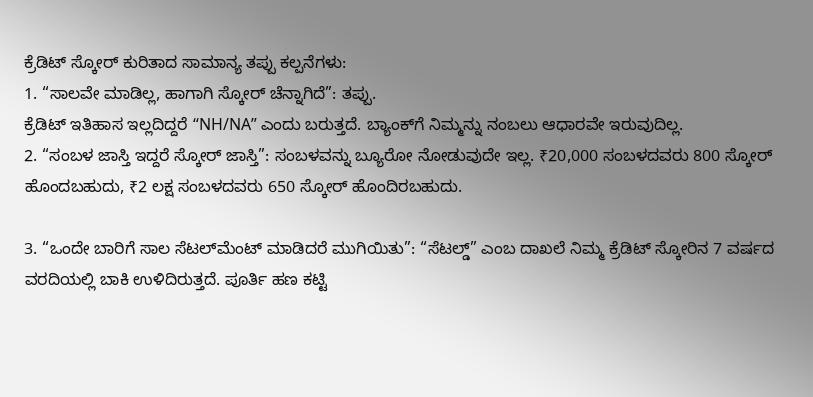ಕ್ರೆಡಿಟ್ ಸ್ಕೋರ್ ಕುರಿತಾದ ಸಾಮಾನ್ಯ ತಪ್ಪು ಕಲ್ಪನೆಗಳು:
1. “ಸಾಲವೇ ಮಾಡಿಲ್ಲ, ಹಾಗಾಗಿ ಸ್ಕೋರ್ ಚೆನ್ನಾಗಿದೆ”: ತಪ್ಪು.
ಕ್ರೆಡಿಟ್ ಇತಿಹಾಸ ಇಲ್ಲದಿದ್ದರೆ “NH/NA” ಎಂದು ಬರುತ್ತದೆ. ಬ್ಯಾಂಕ್‌ಗೆ ನಿಮ್ಮನ್ನು ನಂಬಲು ಆಧಾರವೇ ಇರುವುದಿಲ್ಲ.
2. “ಸಂಬಳ ಜಾಸ್ತಿ ಇದ್ದರೆ ಸ್ಕೋರ್ ಜಾಸ್ತಿ”: ಸಂಬಳವನ್ನು ಬ್ಯೂರೋ ನೋಡುವುದೇ ಇಲ್ಲ. ₹20,000 ಸಂಬಳದವರು 800 ಸ್ಕೋರ್ ಹೊಂದಬಹುದು, ₹2 ಲಕ್ಷ ಸಂಬಳದವರು 650 ಸ್ಕೋರ್ ಹೊಂದಿರಬಹುದು.

3. “ಒಂದೇ ಬಾರಿಗೆ ಸಾಲ ಸೆಟಲ್‌ಮೆಂಟ್‌ ಮಾಡಿದರೆ ಮುಗಿಯಿತು”: “ಸೆಟಲ್ಡ್‌” ಎಂಬ ದಾಖಲೆ ನಿಮ್ಮ ಕ್ರೆಡಿಟ್ ಸ್ಕೋರಿನ 7 ವರ್ಷದ ವರದಿಯಲ್ಲಿ ಬಾಕಿ ಉಳಿದಿರುತ್ತದೆ. ಪೂರ್ತಿ ಹಣ ಕಟ್ಟಿ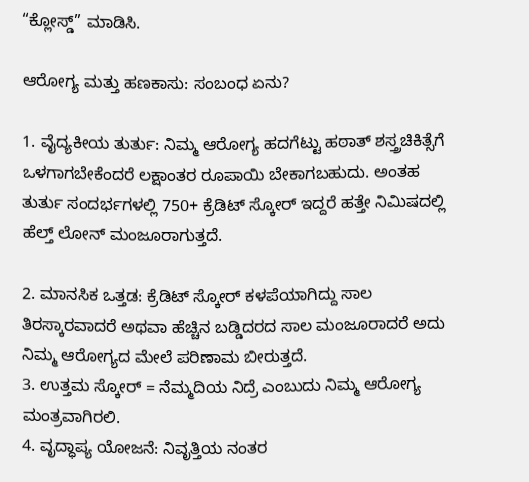“ಕ್ಲೋಸ್ಡ್” ಮಾಡಿಸಿ.

ಆರೋಗ್ಯ ಮತ್ತು ಹಣಕಾಸು: ಸಂಬಂಧ ಏನು?

1. ವೈದ್ಯಕೀಯ ತುರ್ತು: ನಿಮ್ಮ ಆರೋಗ್ಯ ಹದಗೆಟ್ಟು ಹಠಾತ್ ಶಸ್ತ್ರಚಿಕಿತ್ಸೆಗೆ ಒಳಗಾಗಬೇಕೆಂದರೆ ಲಕ್ಷಾಂತರ ರೂಪಾಯಿ ಬೇಕಾಗಬಹುದು. ಅಂತಹ ತುರ್ತು ಸಂದರ್ಭಗಳಲ್ಲಿ 750+ ಕ್ರೆಡಿಟ್ ಸ್ಕೋರ್ ಇದ್ದರೆ ಹತ್ತೇ ನಿಮಿಷದಲ್ಲಿ ಹೆಲ್ತ್ ಲೋನ್‌ ಮಂಜೂರಾಗುತ್ತದೆ.

2. ಮಾನಸಿಕ ಒತ್ತಡ: ಕ್ರೆಡಿಟ್‌ ಸ್ಕೋರ್‌ ಕಳಪೆಯಾಗಿದ್ದು ಸಾಲ ತಿರಸ್ಕಾರವಾದರೆ ಅಥವಾ ಹೆಚ್ಚಿನ ಬಡ್ಡಿದರದ ಸಾಲ ಮಂಜೂರಾದರೆ ಅದು ನಿಮ್ಮ ಆರೋಗ್ಯದ ಮೇಲೆ ಪರಿಣಾಮ ಬೀರುತ್ತದೆ.
3. ಉತ್ತಮ ಸ್ಕೋರ್ = ನೆಮ್ಮದಿಯ ನಿದ್ರೆ ಎಂಬುದು ನಿಮ್ಮ ಆರೋಗ್ಯ ಮಂತ್ರವಾಗಿರಲಿ.
4. ವೃದ್ಧಾಪ್ಯ ಯೋಜನೆ: ನಿವೃತ್ತಿಯ ನಂತರ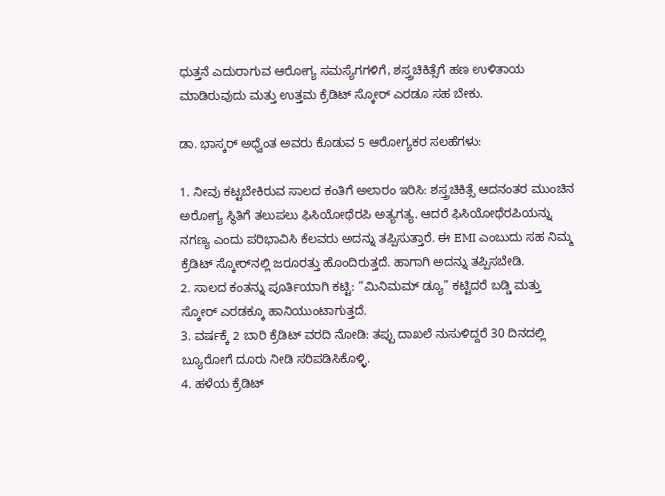ಧುತ್ತನೆ ಎದುರಾಗುವ ಆರೋಗ್ಯ ಸಮಸ್ಯೆಗಗಳಿಗೆ, ಶಸ್ತ್ರಚಿಕಿತ್ಸೆಗೆ ಹಣ ಉಳಿತಾಯ ಮಾಡಿರುವುದು ಮತ್ತು ಉತ್ತಮ ಕ್ರೆಡಿಟ್ ಸ್ಕೋರ್ ಎರಡೂ ಸಹ ಬೇಕು.

ಡಾ. ಭಾಸ್ಕರ್ ಅಧ್ವೆಂತ ಅವರು ಕೊಡುವ 5 ಆರೋಗ್ಯಕರ ಸಲಹೆಗಳು:

1. ನೀವು ಕಟ್ಟಬೇಕಿರುವ ಸಾಲದ ಕಂತಿಗೆ ಅಲಾರಂ ಇರಿಸಿ: ಶಸ್ತ್ರಚಿಕಿತ್ಸೆ ಆದನಂತರ ಮುಂಚಿನ ಅರೋಗ್ಯ ಸ್ಥಿತಿಗೆ ತಲುಪಲು ಫಿಸಿಯೋಥೆರಪಿ ಅತ್ಯಗತ್ಯ. ಆದರೆ ಫಿಸಿಯೋಥೆರಪಿಯನ್ನು ನಗಣ್ಯ ಎಂದು ಪರಿಭಾವಿಸಿ ಕೆಲವರು ಅದನ್ನು ತಪ್ಪಿಸುತ್ತಾರೆ. ಈ EMI ಎಂಬುದು ಸಹ ನಿಮ್ಮ ಕ್ರೆಡಿಟ್‌ ಸ್ಕೋರ್‌ನಲ್ಲಿ ಜರೂರತ್ತು ಹೊಂದಿರುತ್ತದೆ. ಹಾಗಾಗಿ ಅದನ್ನು ತಪ್ಪಿಸಬೇಡಿ.
2. ಸಾಲ‌ದ ಕಂತನ್ನು ಪೂರ್ತಿಯಾಗಿ ಕಟ್ಟಿ: “ಮಿನಿಮಮ್‌ ಡ್ಯೂ” ಕಟ್ಟಿದರೆ ಬಡ್ಡಿ ಮತ್ತು ಸ್ಕೋರ್ ಎರಡಕ್ಕೂ ಹಾನಿಯುಂಟಾಗುತ್ತದೆ.
3. ವರ್ಷಕ್ಕೆ 2 ಬಾರಿ ಕ್ರೆಡಿಟ್‌ ವರದಿ ನೋಡಿ: ತಪ್ಪು ದಾಖಲೆ ನುಸುಳಿದ್ದರೆ 30 ದಿನದಲ್ಲಿ ಬ್ಯೂರೋಗೆ ದೂರು ನೀಡಿ ಸರಿಪಡಿಸಿಕೊಳ್ಳಿ.
4. ಹಳೆಯ ಕ್ರೆಡಿಟ್‌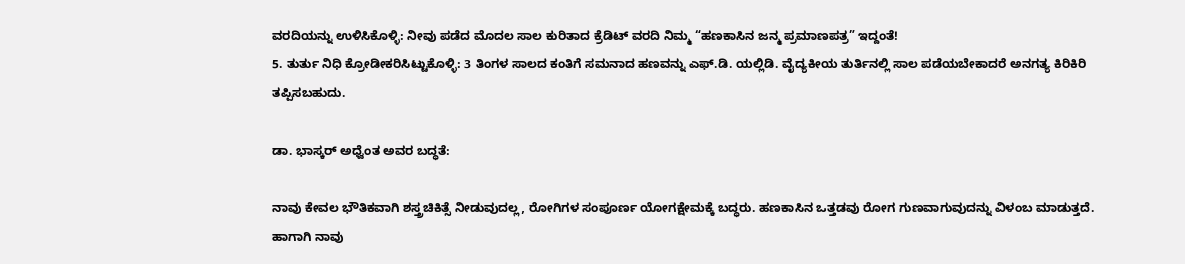ವರದಿಯನ್ನು ಉಳಿಸಿಕೊಳ್ಳಿ: ನೀವು ಪಡೆದ ಮೊದಲ ಸಾಲ ಕುರಿತಾದ ಕ್ರೆಡಿಟ್‌ ವರದಿ ನಿಮ್ಮ “ಹಣಕಾಸಿನ ಜನ್ಮ ಪ್ರಮಾಣಪತ್ರ” ಇದ್ದಂತೆ!
5. ತುರ್ತು ನಿಧಿ ಕ್ರೋಡೀಕರಿಸಿಟ್ಟುಕೊಳ್ಳಿ: 3 ತಿಂಗಳ ಸಾಲದ ಕಂತಿಗೆ ಸಮನಾದ ಹಣವನ್ನು ಎಫ್‌.ಡಿ. ಯಲ್ಲಿಡಿ. ವೈದ್ಯಕೀಯ ತುರ್ತಿನಲ್ಲಿ ಸಾಲ ಪಡೆಯಬೇಕಾದರೆ ಅನಗತ್ಯ ಕಿರಿಕಿರಿ ತಪ್ಪಿಸಬಹುದು.

ಡಾ. ಭಾಸ್ಕರ್ ಅಧ್ವೆಂತ ಅವರ ಬದ್ಧತೆ:

ನಾವು ಕೇವಲ ಭೌತಿಕವಾಗಿ ಶಸ್ತ್ರಚಿಕಿತ್ಸೆ ನೀಡುವುದಲ್ಲ, ರೋಗಿಗಳ ಸಂಪೂರ್ಣ ಯೋಗಕ್ಷೇಮಕ್ಕೆ ಬದ್ಧರು. ಹಣಕಾಸಿನ ಒತ್ತಡವು ರೋಗ ಗುಣವಾಗುವುದನ್ನು ವಿಳಂಬ ಮಾಡುತ್ತದೆ. ಹಾಗಾಗಿ ನಾವು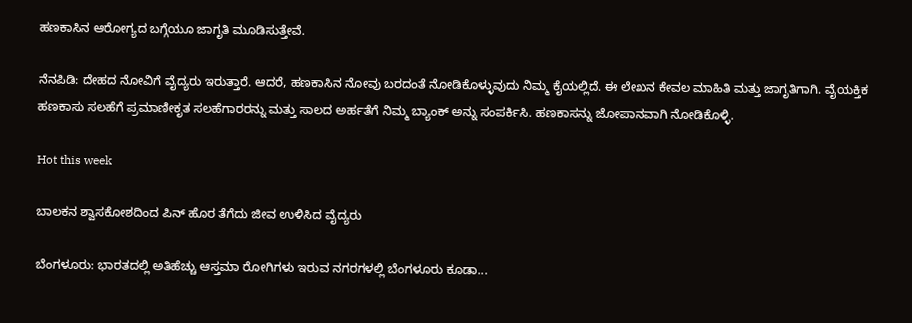ಹಣಕಾಸಿನ ಆರೋಗ್ಯದ ಬಗ್ಗೆಯೂ ಜಾಗೃತಿ ಮೂಡಿಸುತ್ತೇವೆ.

ನೆನಪಿಡಿ: ದೇಹದ ನೋವಿಗೆ ವೈದ್ಯರು ಇರುತ್ತಾರೆ. ಆದರೆ, ಹಣಕಾಸಿನ ನೋವು ಬರದಂತೆ ನೋಡಿಕೊಳ್ಳುವುದು ನಿಮ್ಮ ಕೈಯಲ್ಲಿದೆ. ಈ ಲೇಖನ ಕೇವಲ ಮಾಹಿತಿ ಮತ್ತು ಜಾಗೃತಿಗಾಗಿ. ವೈಯಕ್ತಿಕ ಹಣಕಾಸು ಸಲಹೆಗೆ ಪ್ರಮಾಣೀಕೃತ ಸಲಹೆಗಾರರನ್ನು ಮತ್ತು ಸಾಲದ ಅರ್ಹತೆಗೆ ನಿಮ್ಮ ಬ್ಯಾಂಕ್ ಅನ್ನು ಸಂಪರ್ಕಿಸಿ. ಹಣಕಾಸನ್ನು ಜೋಪಾನವಾಗಿ ನೋಡಿಕೊಳ್ಳಿ.

Hot this week

ಬಾಲಕನ ಶ್ವಾಸಕೋಶದಿಂದ ಪಿನ್ ಹೊರ ತೆಗೆದು ಜೀವ ಉಳಿಸಿದ ವೈದ್ಯರು

ಬೆಂಗಳೂರು: ಭಾರತದಲ್ಲಿ ಅತಿಹೆಚ್ಚು ಆಸ್ತಮಾ ರೋಗಿಗಳು ಇರುವ ನಗರಗಳಲ್ಲಿ ಬೆಂಗಳೂರು ಕೂಡಾ...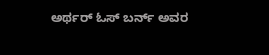ಅರ್ಥರ್ ಓಸ್ ಬರ್ನ್ ಅವರ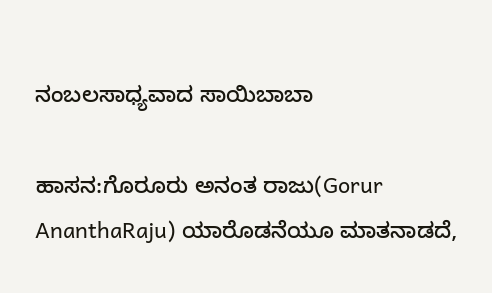ನಂಬಲಸಾಧ್ಯವಾದ ಸಾಯಿಬಾಬಾ

ಹಾಸನ:ಗೊರೂರು ಅನಂತ ರಾಜು(Gorur AnanthaRaju) ಯಾರೊಡನೆಯೂ ಮಾತನಾಡದೆ,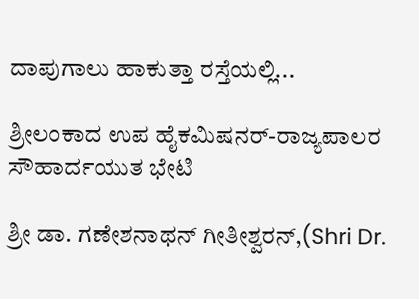ದಾಪುಗಾಲು ಹಾಕುತ್ತಾ ರಸ್ತೆಯಲ್ಲಿ...

ಶ್ರೀಲಂಕಾದ ಉಪ ಹೈಕಮಿಷನರ್-ರಾಜ್ಯಪಾಲರ ಸೌಹಾರ್ದಯುತ ಭೇಟಿ

ಶ್ರೀ ಡಾ. ಗಣೇಶನಾಥನ್ ಗೀತೀಶ್ವರನ್,(Shri Dr.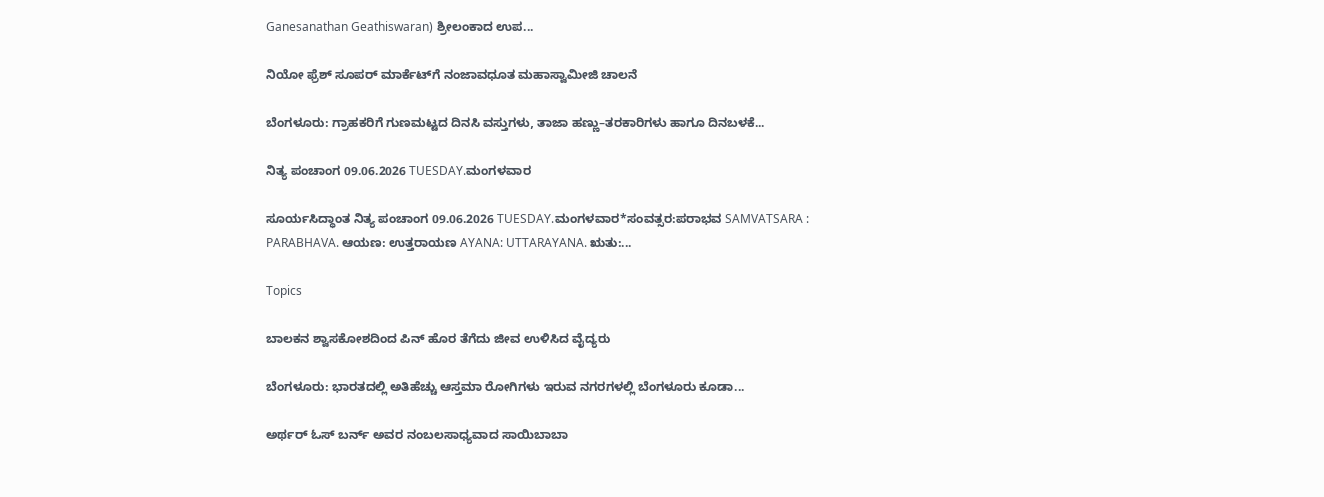Ganesanathan Geathiswaran) ಶ್ರೀಲಂಕಾದ ಉಪ...

ನಿಯೋ ಫ್ರೆಶ್ ಸೂಪರ್ ಮಾರ್ಕೆಟ್‌ಗೆ ನಂಜಾವಧೂತ ಮಹಾಸ್ವಾಮೀಜಿ ಚಾಲನೆ

ಬೆಂಗಳೂರು: ಗ್ರಾಹಕರಿಗೆ ಗುಣಮಟ್ಟದ ದಿನಸಿ ವಸ್ತುಗಳು, ತಾಜಾ ಹಣ್ಣು–ತರಕಾರಿಗಳು ಹಾಗೂ ದಿನಬಳಕೆ...

ನಿತ್ಯ ಪಂಚಾಂಗ 09.06.2026 TUESDAY.ಮಂಗಳವಾರ

ಸೂರ್ಯಸಿದ್ಧಾಂತ ನಿತ್ಯ ಪಂಚಾಂಗ 09.06.2026 TUESDAY.ಮಂಗಳವಾರ*ಸಂವತ್ಸರ:ಪರಾಭವ SAMVATSARA : PARABHAVA. ಆಯಣ: ಉತ್ತರಾಯಣ AYANA: UTTARAYANA. ಋತು:...

Topics

ಬಾಲಕನ ಶ್ವಾಸಕೋಶದಿಂದ ಪಿನ್ ಹೊರ ತೆಗೆದು ಜೀವ ಉಳಿಸಿದ ವೈದ್ಯರು

ಬೆಂಗಳೂರು: ಭಾರತದಲ್ಲಿ ಅತಿಹೆಚ್ಚು ಆಸ್ತಮಾ ರೋಗಿಗಳು ಇರುವ ನಗರಗಳಲ್ಲಿ ಬೆಂಗಳೂರು ಕೂಡಾ...

ಅರ್ಥರ್ ಓಸ್ ಬರ್ನ್ ಅವರ ನಂಬಲಸಾಧ್ಯವಾದ ಸಾಯಿಬಾಬಾ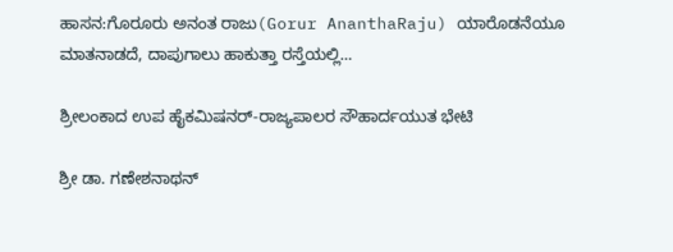ಹಾಸನ:ಗೊರೂರು ಅನಂತ ರಾಜು(Gorur AnanthaRaju) ಯಾರೊಡನೆಯೂ ಮಾತನಾಡದೆ, ದಾಪುಗಾಲು ಹಾಕುತ್ತಾ ರಸ್ತೆಯಲ್ಲಿ...

ಶ್ರೀಲಂಕಾದ ಉಪ ಹೈಕಮಿಷನರ್-ರಾಜ್ಯಪಾಲರ ಸೌಹಾರ್ದಯುತ ಭೇಟಿ

ಶ್ರೀ ಡಾ. ಗಣೇಶನಾಥನ್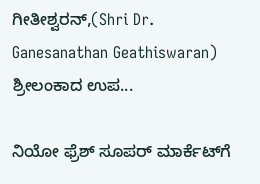ಗೀತೀಶ್ವರನ್,(Shri Dr. Ganesanathan Geathiswaran) ಶ್ರೀಲಂಕಾದ ಉಪ...

ನಿಯೋ ಫ್ರೆಶ್ ಸೂಪರ್ ಮಾರ್ಕೆಟ್‌ಗೆ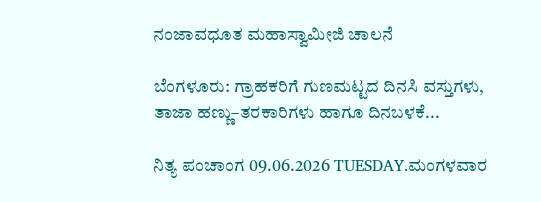ನಂಜಾವಧೂತ ಮಹಾಸ್ವಾಮೀಜಿ ಚಾಲನೆ

ಬೆಂಗಳೂರು: ಗ್ರಾಹಕರಿಗೆ ಗುಣಮಟ್ಟದ ದಿನಸಿ ವಸ್ತುಗಳು, ತಾಜಾ ಹಣ್ಣು–ತರಕಾರಿಗಳು ಹಾಗೂ ದಿನಬಳಕೆ...

ನಿತ್ಯ ಪಂಚಾಂಗ 09.06.2026 TUESDAY.ಮಂಗಳವಾರ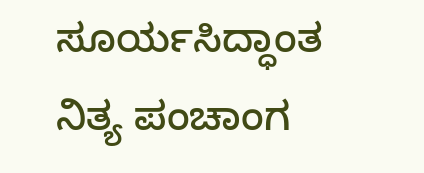ಸೂರ್ಯಸಿದ್ಧಾಂತ ನಿತ್ಯ ಪಂಚಾಂಗ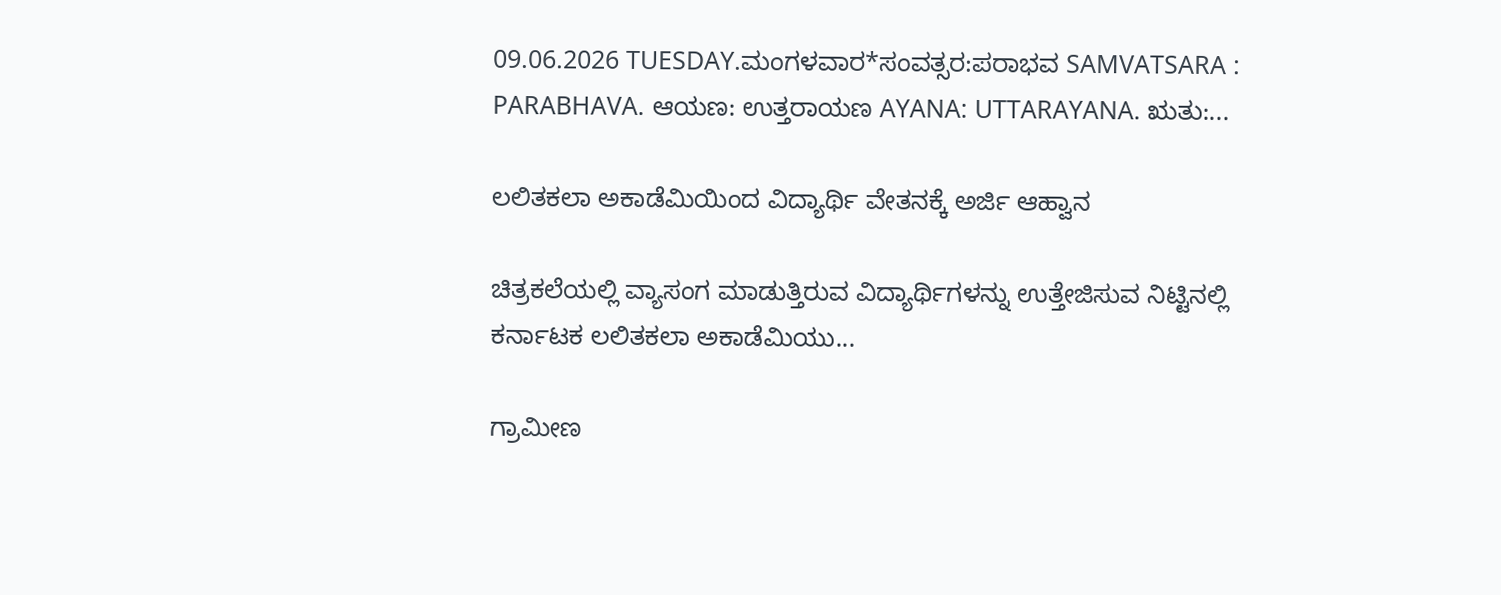09.06.2026 TUESDAY.ಮಂಗಳವಾರ*ಸಂವತ್ಸರ:ಪರಾಭವ SAMVATSARA : PARABHAVA. ಆಯಣ: ಉತ್ತರಾಯಣ AYANA: UTTARAYANA. ಋತು:...

ಲಲಿತಕಲಾ ಅಕಾಡೆಮಿಯಿಂದ ವಿದ್ಯಾರ್ಥಿ ವೇತನಕ್ಕೆ ಅರ್ಜಿ ಆಹ್ವಾನ

ಚಿತ್ರಕಲೆಯಲ್ಲಿ ವ್ಯಾಸಂಗ ಮಾಡುತ್ತಿರುವ ವಿದ್ಯಾರ್ಥಿಗಳನ್ನು ಉತ್ತೇಜಿಸುವ ನಿಟ್ಟಿನಲ್ಲಿ ಕರ್ನಾಟಕ ಲಲಿತಕಲಾ ಅಕಾಡೆಮಿಯು...

ಗ್ರಾಮೀಣ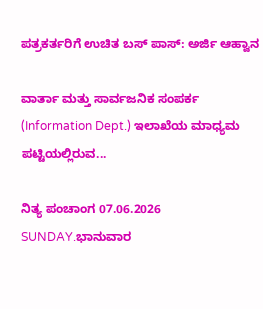ಪತ್ರಕರ್ತರಿಗೆ ಉಚಿತ ಬಸ್ ಪಾಸ್: ಅರ್ಜಿ ಆಹ್ವಾನ

ವಾರ್ತಾ ಮತ್ತು ಸಾರ್ವಜನಿಕ ಸಂಪರ್ಕ (Information Dept.) ಇಲಾಖೆಯ ಮಾಧ್ಯಮ ಪಟ್ಟಿಯಲ್ಲಿರುವ...

ನಿತ್ಯ ಪಂಚಾಂಗ 07.06.2026 SUNDAY.ಭಾನುವಾರ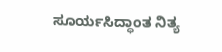ಸೂರ್ಯಸಿದ್ಧಾಂತ ನಿತ್ಯ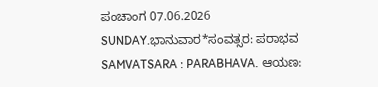ಪಂಚಾಂಗ 07.06.2026 SUNDAY.ಭಾನುವಾರ*ಸಂವತ್ಸರ: ಪರಾಭವ SAMVATSARA : PARABHAVA. ಆಯಣ: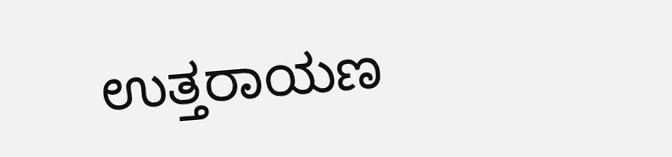ಉತ್ತರಾಯಣ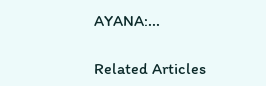AYANA:...

Related Articles